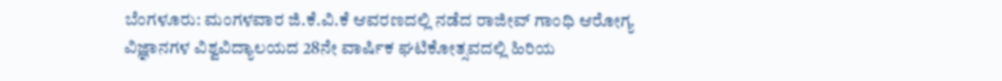ಬೆಂಗಳೂರು: ಮಂಗಳವಾರ ಜಿ.ಕೆ.ವಿ.ಕೆ ಆವರಣದಲ್ಲಿ ನಡೆದ ರಾಜೀವ್ ಗಾಂಧಿ ಆರೋಗ್ಯ ವಿಜ್ಞಾನಗಳ ವಿಶ್ವವಿದ್ಯಾಲಯದ 28ನೇ ವಾರ್ಷಿಕ ಘಟಿಕೋತ್ಸವದಲ್ಲಿ ಹಿರಿಯ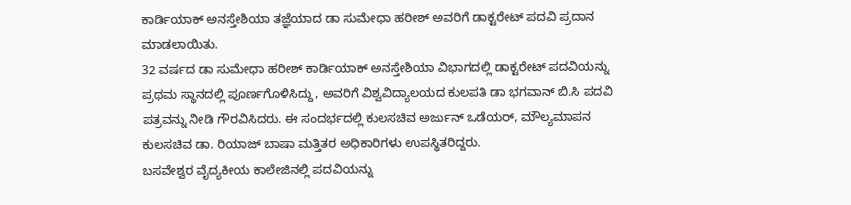ಕಾರ್ಡಿಯಾಕ್ ಅನಸ್ತೇಶಿಯಾ ತಜ್ಞೆಯಾದ ಡಾ ಸುಮೇಧಾ ಹರೀಶ್ ಅವರಿಗೆ ಡಾಕ್ಟರೇಟ್ ಪದವಿ ಪ್ರದಾನ ಮಾಡಲಾಯಿತು.
32 ವರ್ಷದ ಡಾ ಸುಮೇಧಾ ಹರೀಶ್ ಕಾರ್ಡಿಯಾಕ್ ಅನಸ್ತೇಶಿಯಾ ವಿಭಾಗದಲ್ಲಿ ಡಾಕ್ಟರೇಟ್ ಪದವಿಯನ್ನು ಪ್ರಥಮ ಸ್ಥಾನದಲ್ಲಿ ಪೂರ್ಣಗೊಳಿಸಿದ್ದು, ಅವರಿಗೆ ವಿಶ್ವವಿದ್ಯಾಲಯದ ಕುಲಪತಿ ಡಾ ಭಗವಾನ್ ಬಿ.ಸಿ ಪದವಿ ಪತ್ರವನ್ನು ನೀಡಿ ಗೌರವಿಸಿದರು. ಈ ಸಂದರ್ಭದಲ್ಲಿ ಕುಲಸಚಿವ ಅರ್ಜುನ್ ಒಡೆಯರ್, ಮೌಲ್ಯಮಾಪನ ಕುಲಸಚಿವ ಡಾ. ರಿಯಾಜ್ ಬಾಷಾ ಮತ್ತಿತರ ಅಧಿಕಾರಿಗಳು ಉಪಸ್ಥಿತರಿದ್ದರು.
ಬಸವೇಶ್ವರ ವೈದ್ಯಕೀಯ ಕಾಲೇಜಿನಲ್ಲಿ ಪದವಿಯನ್ನು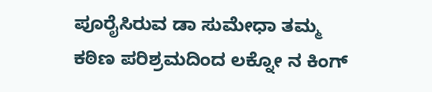ಪೂರೈಸಿರುವ ಡಾ ಸುಮೇಧಾ ತಮ್ಮ ಕಠಿಣ ಪರಿಶ್ರಮದಿಂದ ಲಕ್ನೋ ನ ಕಿಂಗ್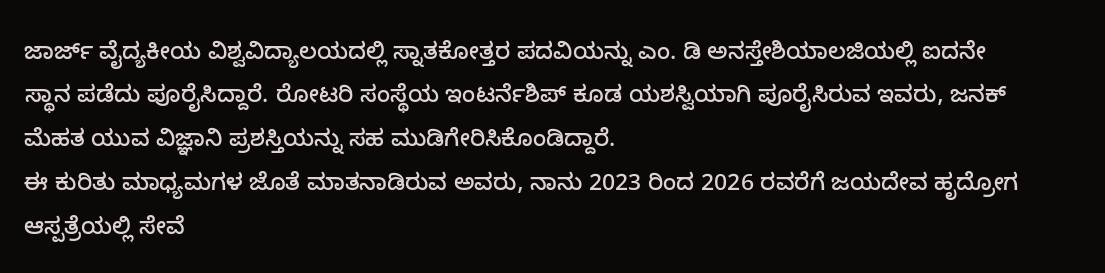ಜಾರ್ಜ್ ವೈದ್ಯಕೀಯ ವಿಶ್ವವಿದ್ಯಾಲಯದಲ್ಲಿ ಸ್ನಾತಕೋತ್ತರ ಪದವಿಯನ್ನು ಎಂ. ಡಿ ಅನಸ್ತೇಶಿಯಾಲಜಿಯಲ್ಲಿ ಐದನೇ ಸ್ಥಾನ ಪಡೆದು ಪೂರೈಸಿದ್ದಾರೆ. ರೋಟರಿ ಸಂಸ್ಥೆಯ ಇಂಟರ್ನೆಶಿಪ್ ಕೂಡ ಯಶಸ್ವಿಯಾಗಿ ಪೂರೈಸಿರುವ ಇವರು, ಜನಕ್ ಮೆಹತ ಯುವ ವಿಜ್ಞಾನಿ ಪ್ರಶಸ್ತಿಯನ್ನು ಸಹ ಮುಡಿಗೇರಿಸಿಕೊಂಡಿದ್ದಾರೆ.
ಈ ಕುರಿತು ಮಾಧ್ಯಮಗಳ ಜೊತೆ ಮಾತನಾಡಿರುವ ಅವರು, ನಾನು 2023 ರಿಂದ 2026 ರವರೆಗೆ ಜಯದೇವ ಹೃದ್ರೋಗ ಆಸ್ಪತ್ರೆಯಲ್ಲಿ ಸೇವೆ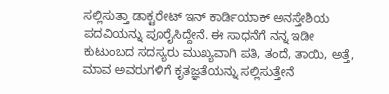ಸಲ್ಲಿಸುತ್ತಾ ಡಾಕ್ಟರೇಟ್ ಇನ್ ಕಾರ್ಡಿಯಾಕ್ ಅನಸ್ತೇಶಿಯ ಪದವಿಯನ್ನು ಪೂರೈಸಿದ್ದೇನೆ. ಈ ಸಾಧನೆಗೆ ನನ್ನ ಇಡೀ ಕುಟುಂಬದ ಸದಸ್ಯರು ಮುಖ್ಯವಾಗಿ ಪತಿ, ತಂದೆ, ತಾಯಿ, ಅತ್ತೆ, ಮಾವ ಅವರುಗಳಿಗೆ ಕೃತಜ್ಞತೆಯನ್ನು ಸಲ್ಲಿಸುತ್ತೇನೆ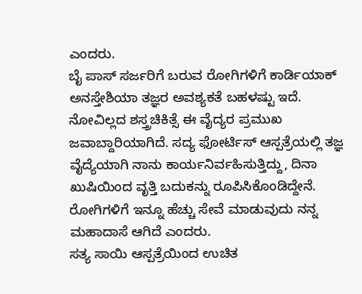ಎಂದರು.
ಬೈ ಪಾಸ್ ಸರ್ಜರಿಗೆ ಬರುವ ರೋಗಿಗಳಿಗೆ ಕಾರ್ಡಿಯಾಕ್ ಅನಸ್ತೇಶಿಯಾ ತಜ್ಞರ ಅವಶ್ಯಕತೆ ಬಹಳಷ್ಟು ಇದೆ. ನೋವಿಲ್ಲದ ಶಸ್ತ್ರಚಿಕಿತ್ಸೆ ಈ ವೈದ್ಯರ ಪ್ರಮುಖ ಜವಾಬ್ದಾರಿಯಾಗಿದೆ. ಸದ್ಯ ಫೋರ್ಟಿಸ್ ಆಸ್ಪತ್ರೆಯಲ್ಲಿ ತಜ್ಞ ವೈದ್ಯೆಯಾಗಿ ನಾನು ಕಾರ್ಯನಿರ್ವಹಿಸುತ್ತಿದ್ದು, ದಿನಾ ಖುಷಿಯಿಂದ ವೃತ್ತಿ ಬದುಕನ್ನು ರೂಪಿಸಿಕೊಂಡಿದ್ದೇನೆ. ರೋಗಿಗಳಿಗೆ ಇನ್ನೂ ಹೆಚ್ಚು ಸೇವೆ ಮಾಡುವುದು ನನ್ನ ಮಹಾದಾಸೆ ಆಗಿದೆ ಎಂದರು.
ಸತ್ಯ ಸಾಯಿ ಆಸ್ಪತ್ರೆಯಿಂದ ಉಚಿತ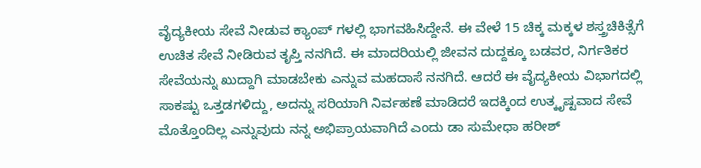ವೈದ್ಯಕೀಯ ಸೇವೆ ನೀಡುವ ಕ್ಯಾಂಪ್ ಗಳಲ್ಲಿ ಭಾಗವಹಿಸಿದ್ದೇನೆ. ಈ ವೇಳೆ 15 ಚಿಕ್ಕ ಮಕ್ಕಳ ಶಸ್ತ್ರಚಿಕಿತ್ಸೆಗೆ ಉಚಿತ ಸೇವೆ ನೀಡಿರುವ ತೃಪ್ತಿ ನನಗಿದೆ. ಈ ಮಾದರಿಯಲ್ಲಿ ಜೀವನ ದುದ್ದಕ್ಕೂ ಬಡವರ, ನಿರ್ಗತಿಕರ ಸೇವೆಯನ್ನು ಖುದ್ದಾಗಿ ಮಾಡಬೇಕು ಎನ್ನುವ ಮಹದಾಸೆ ನನಗಿದೆ. ಆದರೆ ಈ ವೈದ್ಯಕೀಯ ವಿಭಾಗದಲ್ಲಿ ಸಾಕಷ್ಟು ಒತ್ತಡಗಳಿದ್ದು, ಅದನ್ನು ಸರಿಯಾಗಿ ನಿರ್ವಹಣೆ ಮಾಡಿದರೆ ಇದಕ್ಕಿಂದ ಉತ್ಕೃಷ್ಟವಾದ ಸೇವೆ ಮೊತ್ತೊಂದಿಲ್ಲ ಎನ್ನುವುದು ನನ್ನ ಅಭಿಪ್ರಾಯವಾಗಿದೆ ಎಂದು ಡಾ ಸುಮೇಧಾ ಹರೀಶ್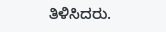ತಿಳಿಸಿದರು.